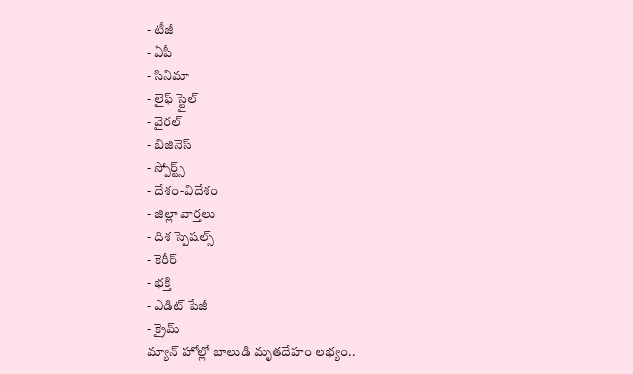- టీజీ
- ఏపీ
- సినిమా
- లైఫ్ స్టైల్
- వైరల్
- బిజినెస్
- స్పోర్ట్స్
- దేశం-విదేశం
- జిల్లా వార్తలు
- దిశ స్పెషల్స్
- కెరీర్
- భక్తి
- ఎడిట్ పేజీ
- క్రైమ్
మ్యాన్ హోల్లో బాలుడి మృతదేహం లభ్యం..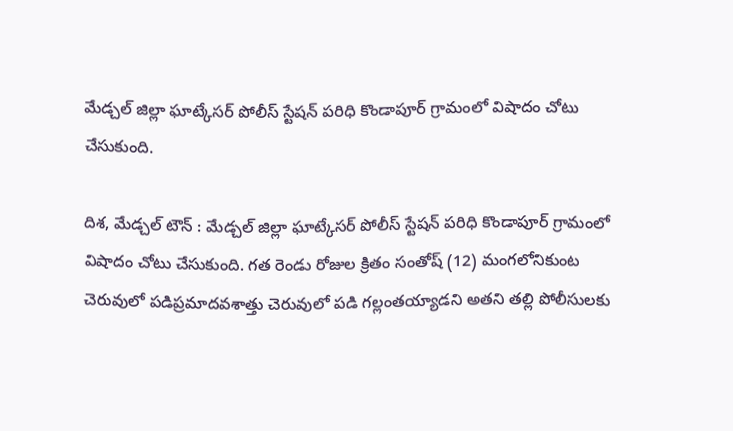మేడ్చల్ జిల్లా ఘాట్కేసర్ పోలీస్ స్టేషన్ పరిధి కొండాపూర్ గ్రామంలో విషాదం చోటు చేసుకుంది.

దిశ, మేడ్చల్ టౌన్ : మేడ్చల్ జిల్లా ఘాట్కేసర్ పోలీస్ స్టేషన్ పరిధి కొండాపూర్ గ్రామంలో విషాదం చోటు చేసుకుంది. గత రెండు రోజుల క్రితం సంతోష్ (12) మంగలోనికుంట చెరువులో పడిప్రమాదవశాత్తు చెరువులో పడి గల్లంతయ్యాడని అతని తల్లి పోలీసులకు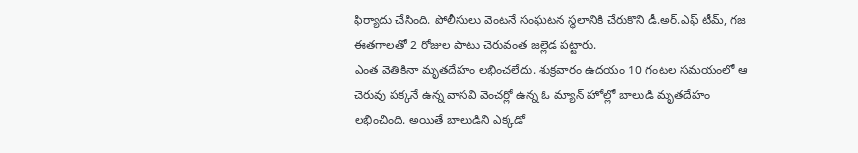ఫిర్యాదు చేసింది. పోలీసులు వెంటనే సంఘటన స్థలానికి చేరుకొని డీ.అర్.ఎఫ్ టీమ్, గజ ఈతగాలతో 2 రోజుల పాటు చెరువంత జల్లెడ పట్టారు.
ఎంత వెతికినా మృతదేహం లభించలేదు. శుక్రవారం ఉదయం 10 గంటల సమయంలో ఆ చెరువు పక్కనే ఉన్న వాసవి వెంచర్లో ఉన్న ఓ మ్యాన్ హోల్లో బాలుడి మృతదేహం లభించింది. అయితే బాలుడిని ఎక్కడో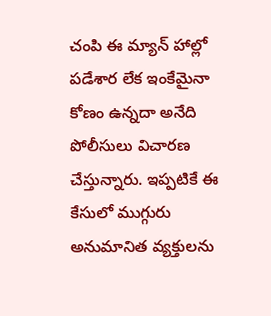చంపి ఈ మ్యాన్ హాల్లో పడేశార లేక ఇంకేమైనా కోణం ఉన్నదా అనేది పోలీసులు విచారణ చేస్తున్నారు. ఇప్పటికే ఈ కేసులో ముగ్గురు అనుమానిత వ్యక్తులను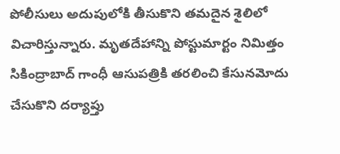పోలీసులు అదుపులోకి తీసుకొని తమదైన శైలిలో విచారిస్తున్నారు. మృతదేహాన్ని పోస్టుమార్టం నిమిత్తం సికింద్రాబాద్ గాంధీ ఆసుపత్రికి తరలించి కేసునమోదు చేసుకొని దర్యాప్తు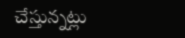చేస్తున్నట్లు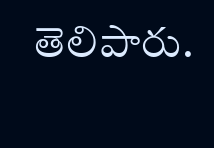తెలిపారు.